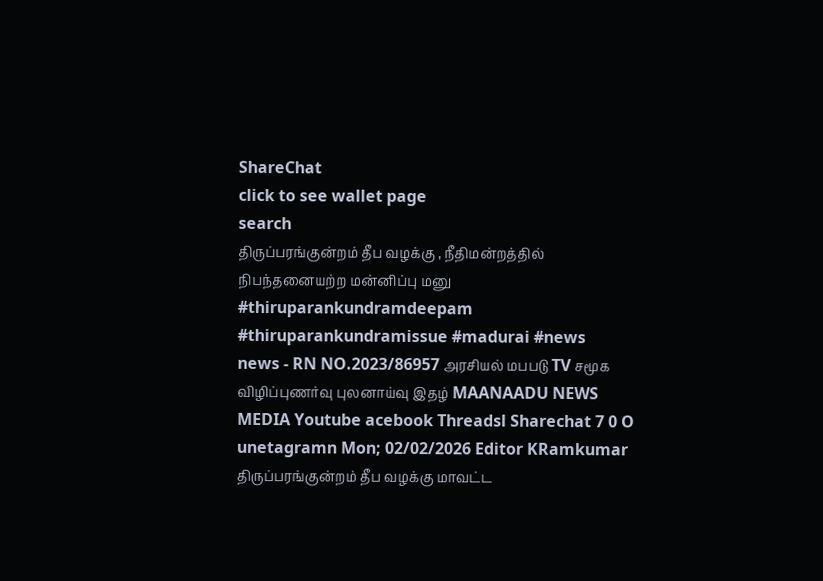ShareChat
click to see wallet page
search
திருப்பரங்குன்றம் தீப வழக்கு , நீதிமன்றத்தில் நிபந்தனையற்ற மன்னிப்பு மனு #thiruparankundramdeepam #thiruparankundramissue #madurai #news
news - RN NO.2023/86957 அரசியல் மபபடு TV சமூக விழிப்புணர்வு புலனாய்வு இதழ் MAANAADU NEWS MEDIA Youtube acebook Threadsl Sharechat 7 0 O unetagramn Mon; 02/02/2026 Editor KRamkumar திருப்பரங்குன்றம் தீப வழக்கு மாவட்ட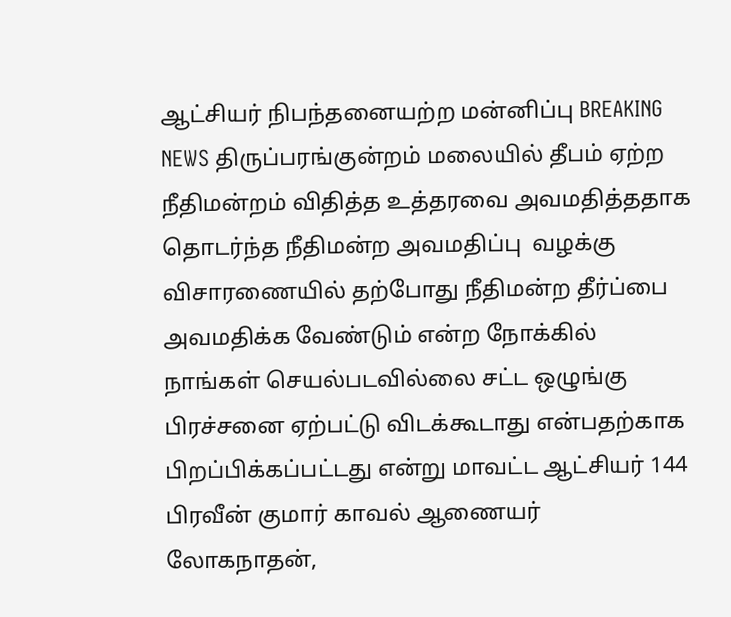ஆட்சியர் நிபந்தனையற்ற மன்னிப்பு BREAKING NEWS திருப்பரங்குன்றம் மலையில் தீபம் ஏற்ற நீதிமன்றம் விதித்த உத்தரவை அவமதித்ததாக தொடர்ந்த நீதிமன்ற அவமதிப்பு  வழக்கு விசாரணையில் தற்போது நீதிமன்ற தீர்ப்பை அவமதிக்க வேண்டும் என்ற நோக்கில் நாங்கள் செயல்படவில்லை சட்ட ஒழுங்கு பிரச்சனை ஏற்பட்டு விடக்கூடாது என்பதற்காக பிறப்பிக்கப்பட்டது என்று மாவட்ட ஆட்சியர் 144 பிரவீன் குமார் காவல் ஆணையர் லோகநாதன்,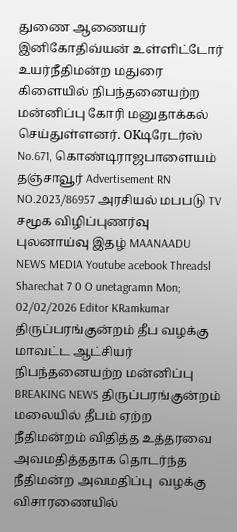துணை ஆணையர் இனிகோதிவ்யன் உள்ளிட்டோர் உயர்நீதிமன்ற மதுரை கிளையில் நிபந்தனையற்ற மன்னிப்பு கோரி மனுதாக்கல்  செய்துள்ளனர். OKடிரேடர்ஸ் No.671, கொண்டிராஜபாளையம் தஞ்சாவூர் Advertisement RN NO.2023/86957 அரசியல் மபபடு TV சமூக விழிப்புணர்வு புலனாய்வு இதழ் MAANAADU NEWS MEDIA Youtube acebook Threadsl Sharechat 7 0 O unetagramn Mon; 02/02/2026 Editor KRamkumar திருப்பரங்குன்றம் தீப வழக்கு மாவட்ட ஆட்சியர் நிபந்தனையற்ற மன்னிப்பு BREAKING NEWS திருப்பரங்குன்றம் மலையில் தீபம் ஏற்ற நீதிமன்றம் விதித்த உத்தரவை அவமதித்ததாக தொடர்ந்த நீதிமன்ற அவமதிப்பு  வழக்கு விசாரணையில்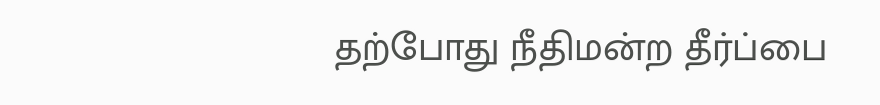தற்போது நீதிமன்ற தீர்ப்பை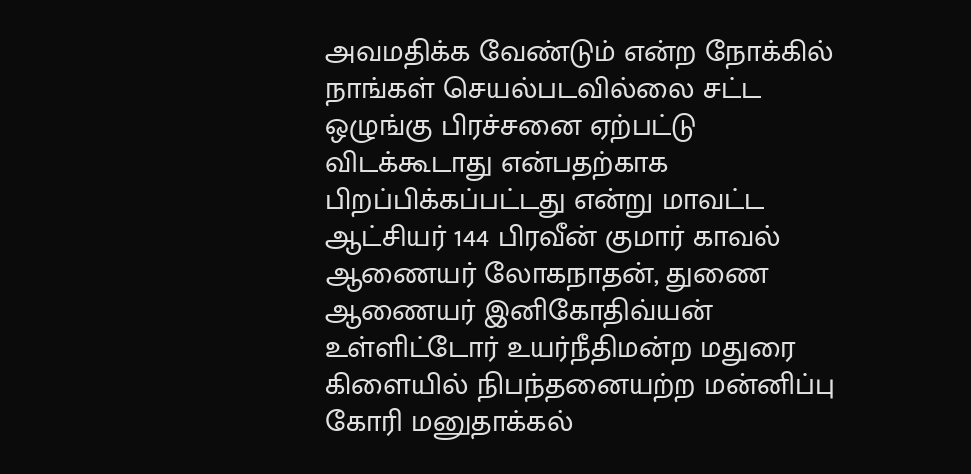அவமதிக்க வேண்டும் என்ற நோக்கில் நாங்கள் செயல்படவில்லை சட்ட ஒழுங்கு பிரச்சனை ஏற்பட்டு விடக்கூடாது என்பதற்காக பிறப்பிக்கப்பட்டது என்று மாவட்ட ஆட்சியர் 144 பிரவீன் குமார் காவல் ஆணையர் லோகநாதன், துணை ஆணையர் இனிகோதிவ்யன் உள்ளிட்டோர் உயர்நீதிமன்ற மதுரை கிளையில் நிபந்தனையற்ற மன்னிப்பு கோரி மனுதாக்கல்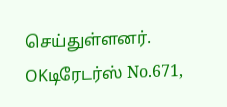செய்துள்ளனர். OKடிரேடர்ஸ் No.671,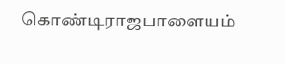கொண்டிராஜபாளையம்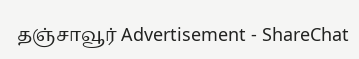தஞ்சாவூர் Advertisement - ShareChat